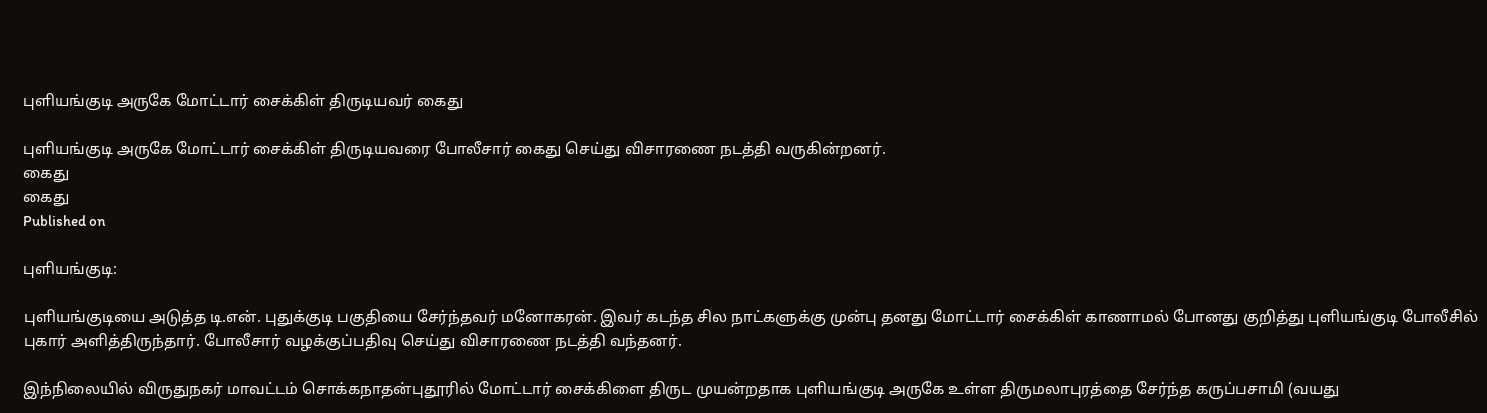புளியங்குடி அருகே மோட்டார் சைக்கிள் திருடியவர் கைது

புளியங்குடி அருகே மோட்டார் சைக்கிள் திருடியவரை போலீசார் கைது செய்து விசாரணை நடத்தி வருகின்றனர்.
கைது
கைது
Published on

புளியங்குடி:

புளியங்குடியை அடுத்த டி.என். புதுக்குடி பகுதியை சேர்ந்தவர் மனோகரன். இவர் கடந்த சில நாட்களுக்கு முன்பு தனது மோட்டார் சைக்கிள் காணாமல் போனது குறித்து புளியங்குடி போலீசில் புகார் அளித்திருந்தார். போலீசார் வழக்குப்பதிவு செய்து விசாரணை நடத்தி வந்தனர்.

இந்நிலையில் விருதுநகர் மாவட்டம் சொக்கநாதன்புதூரில் மோட்டார் சைக்கிளை திருட முயன்றதாக புளியங்குடி அருகே உள்ள திருமலாபுரத்தை சேர்ந்த கருப்பசாமி (வயது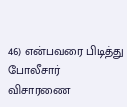46) என்பவரை பிடித்து போலீசார் விசாரணை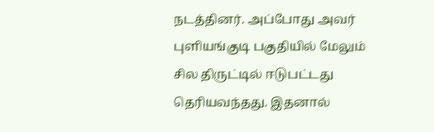நடத்தினர். அப்போது அவர் புளியங்குடி பகுதியில் மேலும் சில திருட்டில் ஈடுபட்டது தெரியவந்தது. இதனால்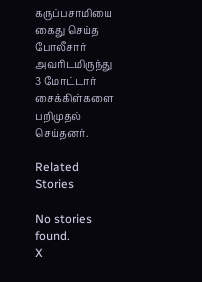கருப்பசாமியை கைது செய்த போலீசார் அவரிடமிருந்து 3 மோட்டார் சைக்கிள்களை பறிமுதல் செய்தனர்.

Related Stories

No stories found.
X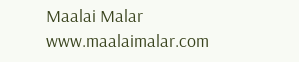Maalai Malar
www.maalaimalar.com